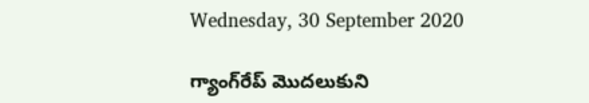Wednesday, 30 September 2020

గ్యాంగ్‌రేప్ మొదలుకుని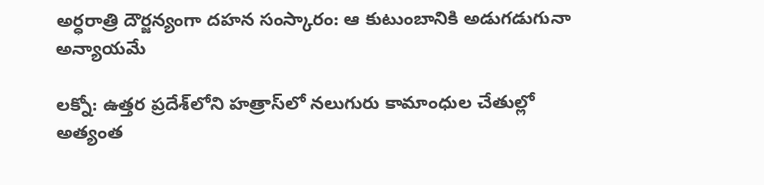అర్ధరాత్రి దౌర్జన్యంగా దహన సంస్కారం: ఆ కుటుంబానికి అడుగడుగునా అన్యాయమే

లక్నో: ఉత్తర ప్రదేశ్‌లోని హత్రాస్‌లో నలుగురు కామాంధుల చేతుల్లో అత్యంత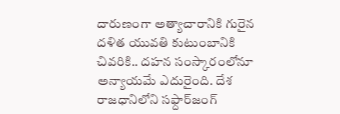దారుణంగా అత్యాచారానికి గురైన దళిత యువతి కుటుంబానికి చివరికి.. దహన సంస్కారంలోనూ అన్యాయమే ఎదురైంది. దేశ రాజధానిలోని సఫ్దార్‌జంగ్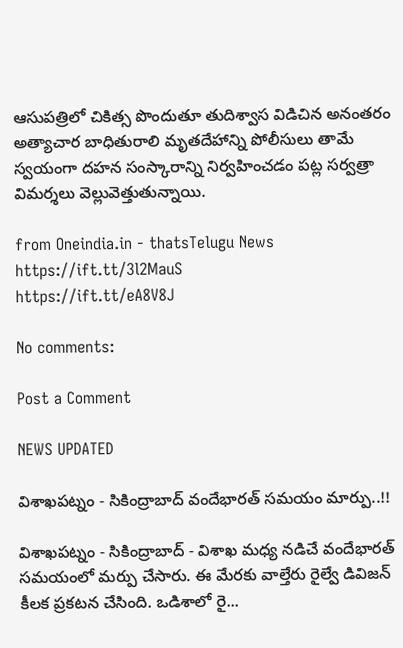ఆసుపత్రిలో చికిత్స పొందుతూ తుదిశ్వాస విడిచిన అనంతరం అత్యాచార బాధితురాలి మృతదేహాన్ని పోలీసులు తామే స్వయంగా దహన సంస్కారాన్ని నిర్వహించడం పట్ల సర్వత్రా విమర్శలు వెల్లువెత్తుతున్నాయి.

from Oneindia.in - thatsTelugu News https://ift.tt/3l2MauS
https://ift.tt/eA8V8J

No comments:

Post a Comment

NEWS UPDATED

విశాఖపట్నం - సికింద్రాబాద్ వందేభారత్ సమయం మార్పు..!!

విశాఖపట్నం - సికింద్రాబాద్ - విశాఖ మధ్య నడిచే వందేభారత్ సమయంలో మర్పు చేసారు. ఈ మేరకు వాల్తేరు రైల్వే డివిజన్ కీలక ప్రకటన చేసింది. ఒడిశాలో రై...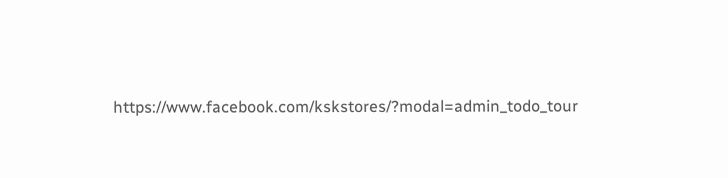https://www.facebook.com/kskstores/?modal=admin_todo_tour